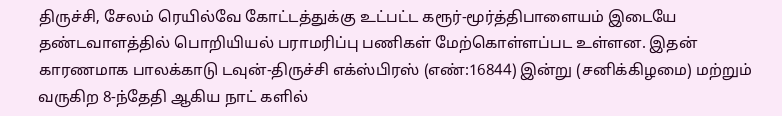திருச்சி, சேலம் ரெயில்வே கோட்டத்துக்கு உட்பட்ட கரூர்-மூர்த்திபாளையம் இடையே தண்டவாளத்தில் பொறியியல் பராமரிப்பு பணிகள் மேற்கொள்ளப்பட உள்ளன. இதன் காரணமாக பாலக்காடு டவுன்-திருச்சி எக்ஸ்பிரஸ் (எண்:16844) இன்று (சனிக்கிழமை) மற்றும் வருகிற 8-ந்தேதி ஆகிய நாட் களில்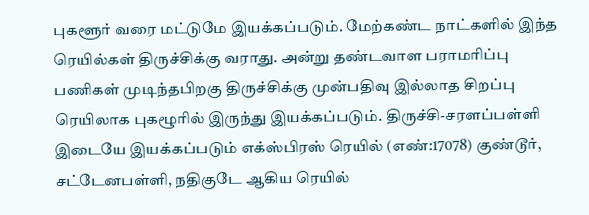புகளூர் வரை மட்டுமே இயக்கப்படும். மேற்கண்ட நாட்களில் இந்த ரெயில்கள் திருச்சிக்கு வராது. அன்று தண்டவாள பராமரிப்பு பணிகள் முடிந்தபிறகு திருச்சிக்கு முன்பதிவு இல்லாத சிறப்பு ரெயிலாக புகழூரில் இருந்து இயக்கப்படும். திருச்சி-சரளப்பள்ளி இடையே இயக்கப்படும் எக்ஸ்பிரஸ் ரெயில் (எண்:17078) குண்டூர், சட்டேனபள்ளி, நதிகுடே ஆகிய ரெயில்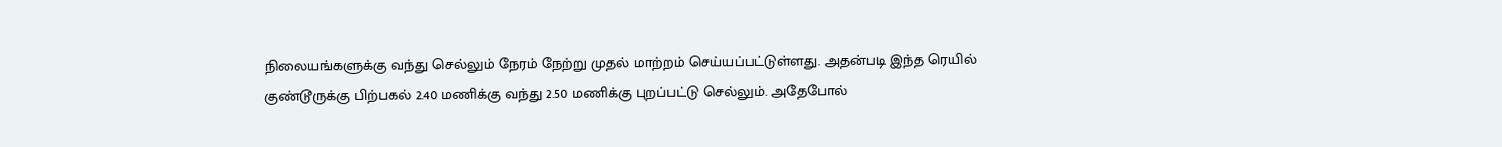நிலையங்களுக்கு வந்து செல்லும் நேரம் நேற்று முதல் மாற்றம் செய்யப்பட்டுள்ளது. அதன்படி இந்த ரெயில் குண்டூருக்கு பிற்பகல் 2.40 மணிக்கு வந்து 2.50 மணிக்கு புறப்பட்டு செல்லும். அதேபோல்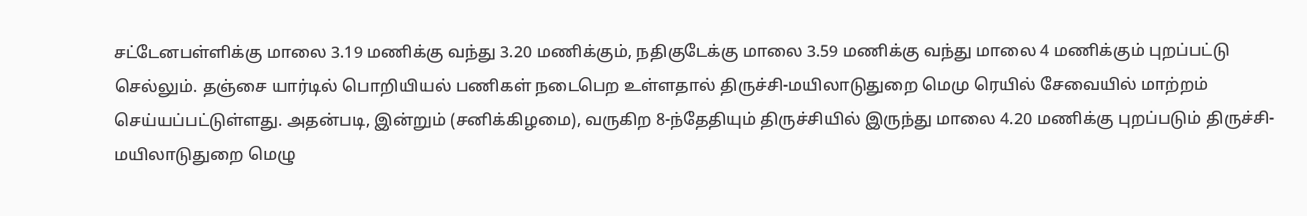சட்டேனபள்ளிக்கு மாலை 3.19 மணிக்கு வந்து 3.20 மணிக்கும், நதிகுடேக்கு மாலை 3.59 மணிக்கு வந்து மாலை 4 மணிக்கும் புறப்பட்டு செல்லும். தஞ்சை யார்டில் பொறியியல் பணிகள் நடைபெற உள்ளதால் திருச்சி-மயிலாடுதுறை மெமு ரெயில் சேவையில் மாற்றம் செய்யப்பட்டுள்ளது. அதன்படி, இன்றும் (சனிக்கிழமை), வருகிற 8-ந்தேதியும் திருச்சியில் இருந்து மாலை 4.20 மணிக்கு புறப்படும் திருச்சி-மயிலாடுதுறை மெழு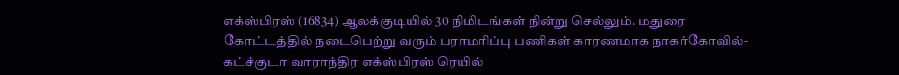எக்ஸ்பிரஸ் (16834) ஆலக்குடியில் 30 நிமிடங்கள் நின்று செல்லும். மதுரை கோட்டத்தில் நடைபெற்று வரும் பராமரிப்பு பணிகள் காரணமாக நாகர்கோவில்- கட்ச்குடா வாராந்திர எக்ஸ்பிரஸ் ரெயில்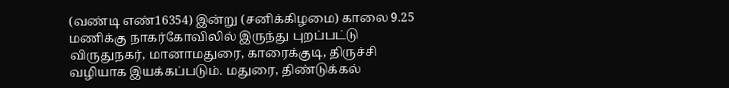(வண்டி எண்16354) இன்று (சனிக்கிழமை) காலை 9.25 மணிக்கு நாகர்கோவிலில் இருந்து புறப்பட்டு விருதுநகர், மானாமதுரை, காரைக்குடி, திருச்சி வழியாக இயக்கப்படும். மதுரை, திண்டுக்கல்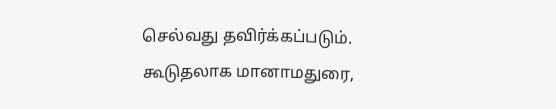செல்வது தவிர்க்கப்படும். கூடுதலாக மானாமதுரை,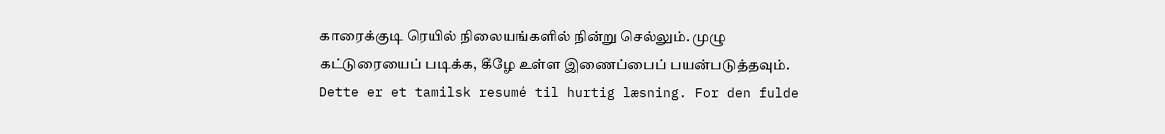காரைக்குடி ரெயில் நிலையங்களில் நின்று செல்லும். முழு கட்டுரையைப் படிக்க, கீழே உள்ள இணைப்பைப் பயன்படுத்தவும்.
Dette er et tamilsk resumé til hurtig læsning. For den fulde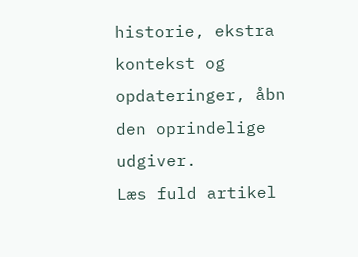historie, ekstra kontekst og opdateringer, åbn den oprindelige udgiver.
Læs fuld artikel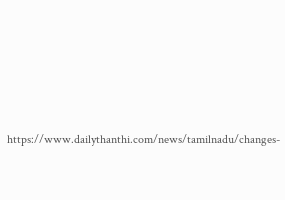https://www.dailythanthi.com/news/tamilnadu/changes-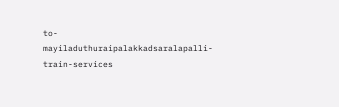to-mayiladuthuraipalakkadsaralapalli-train-services